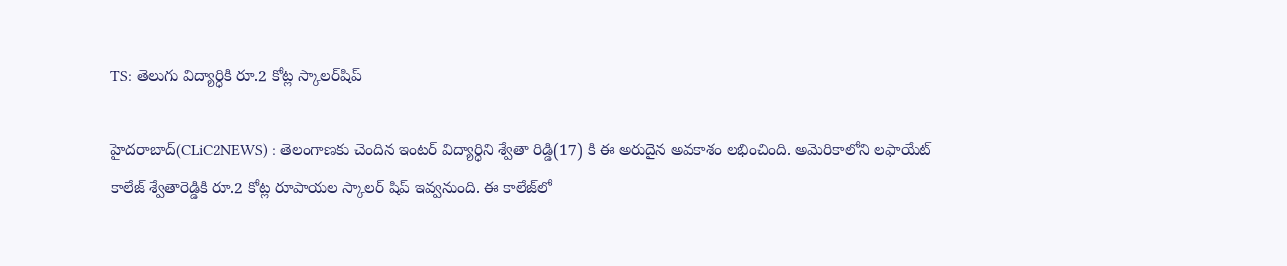TS: తెలు‌గు విద్యార్ధికి రూ.2 కోట్ల స్కాల‌ర్‌షిప్‌

హైదరాబాద్(CLiC2NEWS) : తెలంగాణకు చెందిన ఇంట‌ర్ విద్యార్ధిని శ్వేతా రిడ్డి(17) కి ఈ అరుదైన అవ‌కాశం ల‌భించింది. అమెరికాలోని ల‌ఫాయేట్ కాలేజ్ శ్వేతారెడ్డికి రూ.2 కోట్ల రూపాయల స్కాలర్ షిప్ ఇవ్వ‌నుంది. ఈ కాలేజ్‌లో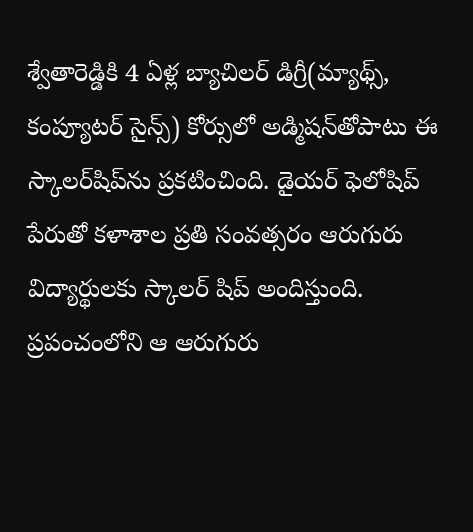శ్వేతారెడ్డికి 4 ఏళ్ల బ్యాచిలర్‌ డిగ్రీ(మ్యాథ్స్‌, కంప్యూటర్‌ సైన్స్‌) కోర్సులో అడ్మిషన్‌తోపాటు ఈ స్కాలర్‌షిప్‌ను ప్రకటించింది. డైయ‌ర్ ఫెలోషిప్ పేరుతో క‌ళాశాల ప్ర‌తి సంవ‌త్స‌రం ఆరుగురు విద్యార్థుల‌కు స్కాల‌ర్ షిప్ అందిస్తుంది. ప్ర‌పంచంలోని ఆ ఆరుగురు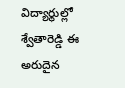విద్యార్థుల్లో శ్వేతారెడ్డి ఈ అరుదైన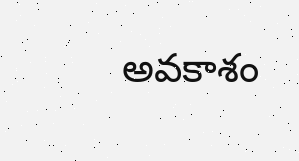అవ‌కాశం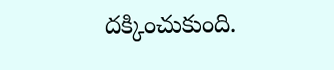ద‌క్కించుకుంది.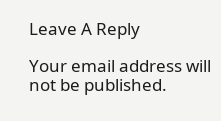Leave A Reply

Your email address will not be published.